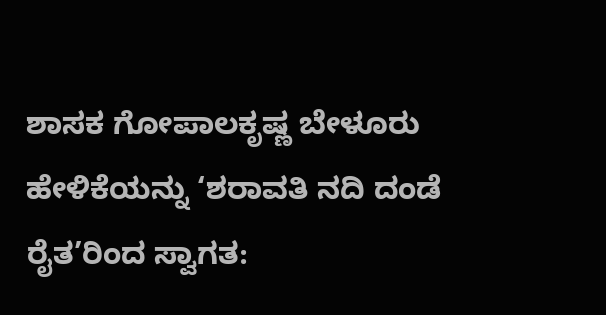ಶಾಸಕ ಗೋಪಾಲಕೃಷ್ಣ ಬೇಳೂರು ಹೇಳಿಕೆಯನ್ನು ‘ಶರಾವತಿ ನದಿ ದಂಡೆ ರೈತ’ರಿಂದ ಸ್ವಾಗತ: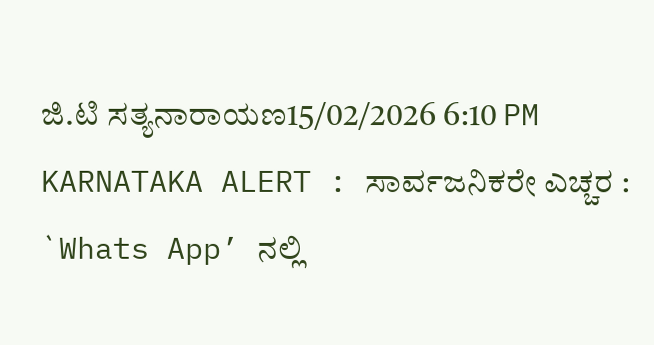ಜಿ.ಟಿ ಸತ್ಯನಾರಾಯಣ15/02/2026 6:10 PM
KARNATAKA ALERT : ಸಾರ್ವಜನಿಕರೇ ಎಚ್ಚರ : `Whats App’ ನಲ್ಲಿ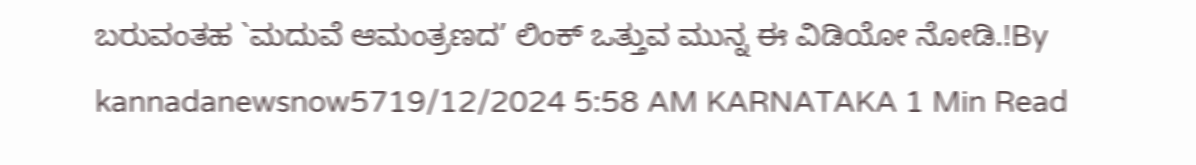ಬರುವಂತಹ `ಮದುವೆ ಆಮಂತ್ರಣದ’ ಲಿಂಕ್ ಒತ್ತುವ ಮುನ್ನ ಈ ವಿಡಿಯೋ ನೋಡಿ.!By kannadanewsnow5719/12/2024 5:58 AM KARNATAKA 1 Min Read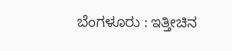ಬೆಂಗಳೂರು : ಇತ್ತೀಚಿನ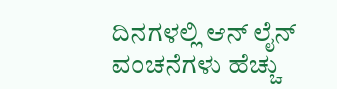ದಿನಗಳಲ್ಲಿ ಆನ್ ಲೈನ್ ವಂಚನೆಗಳು ಹೆಚ್ಚು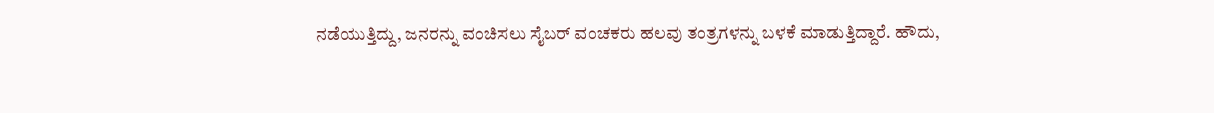ನಡೆಯುತ್ತಿದ್ದು, ಜನರನ್ನು ವಂಚಿಸಲು ಸೈಬರ್ ವಂಚಕರು ಹಲವು ತಂತ್ರಗಳನ್ನು ಬಳಕೆ ಮಾಡುತ್ತಿದ್ದಾರೆ. ಹೌದು,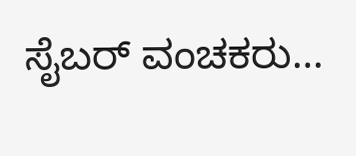ಸೈಬರ್ ವಂಚಕರು…